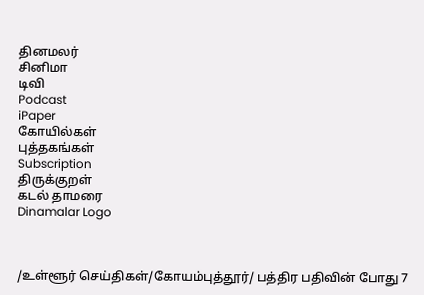தினமலர்
சினிமா
டிவி
Podcast
iPaper
கோயில்கள்
புத்தகங்கள்
Subscription
திருக்குறள்
கடல் தாமரை
Dinamalar Logo



/உள்ளூர் செய்திகள்/கோயம்புத்தூர்/ பத்திர பதிவின் போது 7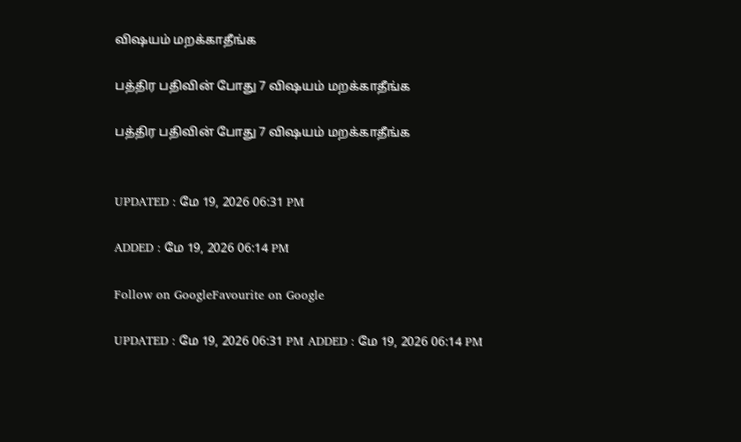விஷயம் மறக்காதீங்க

பத்திர பதிவின் போது 7 விஷயம் மறக்காதீங்க

பத்திர பதிவின் போது 7 விஷயம் மறக்காதீங்க


UPDATED : மே 19, 2026 06:31 PM

ADDED : மே 19, 2026 06:14 PM

Follow on GoogleFavourite on Google

UPDATED : மே 19, 2026 06:31 PM ADDED : மே 19, 2026 06:14 PM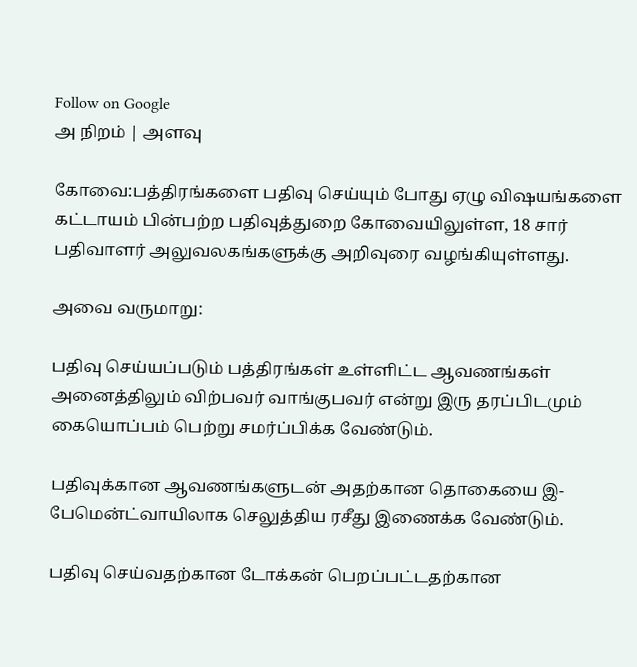Follow on Google
அ நிறம் | அளவு

கோவை:பத்திரங்களை பதிவு செய்யும் போது ஏழு விஷயங்களை கட்டாயம் பின்பற்ற பதிவுத்துறை கோவையிலுள்ள, 18 சார் பதிவாளர் அலுவலகங்களுக்கு அறிவுரை வழங்கியுள்ளது.

அவை வருமாறு:

பதிவு செய்யப்படும் பத்திரங்கள் உள்ளிட்ட ஆவணங்கள் அனைத்திலும் விற்பவர் வாங்குபவர் என்று இரு தரப்பிடமும் கையொப்பம் பெற்று சமர்ப்பிக்க வேண்டும்.

பதிவுக்கான ஆவணங்களுடன் அதற்கான தொகையை இ-பேமென்ட்வாயிலாக செலுத்திய ரசீது இணைக்க வேண்டும்.

பதிவு செய்வதற்கான டோக்கன் பெறப்பட்டதற்கான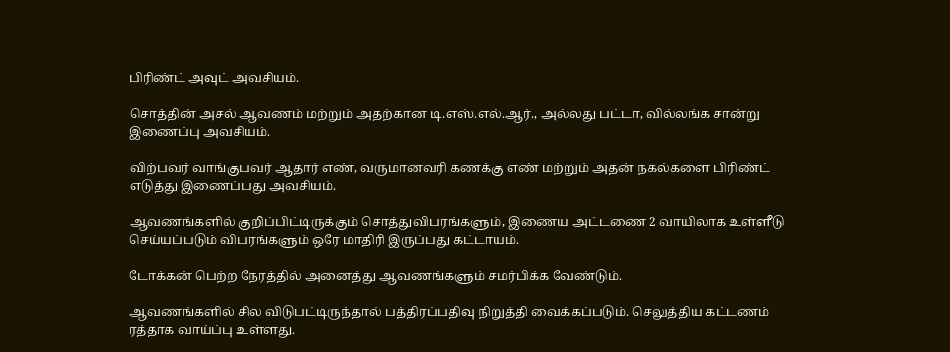பிரிண்ட் அவுட் அவசியம்.

சொத்தின் அசல் ஆவணம் மற்றும் அதற்கான டி.எஸ்.எல்.ஆர்., அல்லது பட்டா, வில்லங்க சான்று இணைப்பு அவசியம்.

விற்பவர் வாங்குபவர் ஆதார் எண், வருமானவரி கணக்கு எண் மற்றும் அதன் நகல்களை பிரிண்ட் எடுத்து இணைப்பது அவசியம்.

ஆவணங்களில் குறிப்பிட்டிருக்கும் சொத்துவிபரங்களும், இணைய அட்டணை 2 வாயிலாக உள்ளீடு செய்யப்படும் விபரங்களும் ஒரே மாதிரி இருப்பது கட்டாயம்.

டோக்கன் பெற்ற நேரத்தில் அனைத்து ஆவணங்களும் சமர்பிக்க வேண்டும்.

ஆவணங்களில் சில விடுபட்டிருந்தால் பத்திரப்பதிவு நிறுத்தி வைக்கப்படும். செலுத்திய கட்டணம் ரத்தாக வாய்ப்பு உள்ளது.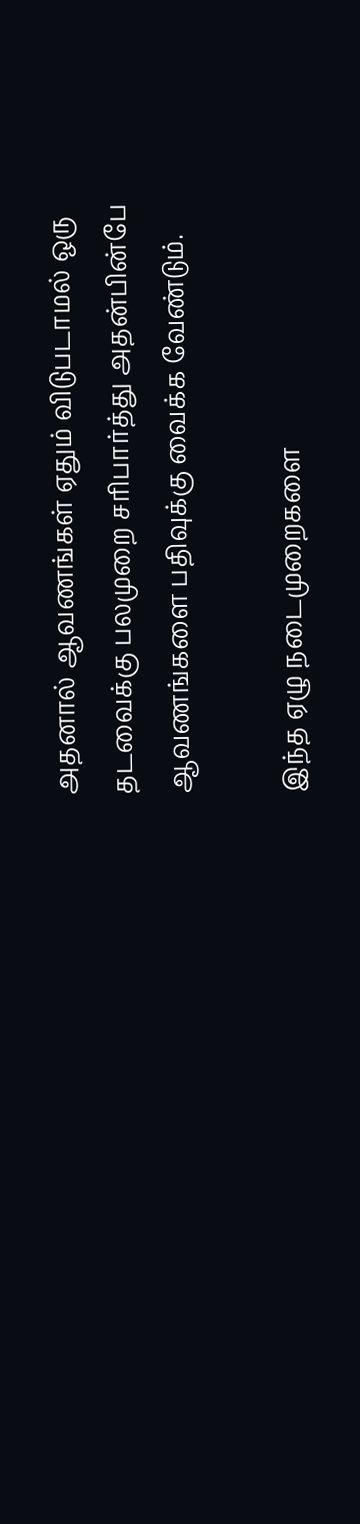அதனால் ஆவணங்கள் ஏதும் விடுபடாமல் ஒரு தடவைக்கு பலமுறை சரிபார்த்து அதன்பின்பே ஆவணங்களை பதிவுக்கு வைக்க வேண்டும்.

இந்த ஏழு நடைமுறைகளை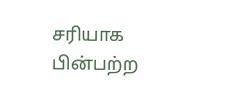சரியாக பின்பற்ற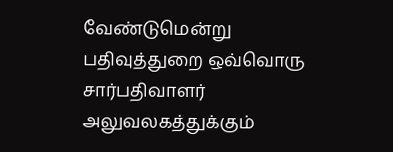வேண்டுமென்று பதிவுத்துறை ஒவ்வொரு சார்பதிவாளர் அலுவலகத்துக்கும்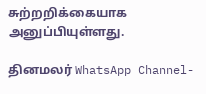சுற்றறிக்கையாக அனுப்பியுள்ளது.

தினமலர் WhatsApp Channel-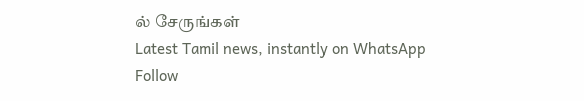ல் சேருங்கள்
Latest Tamil news, instantly on WhatsApp
Follow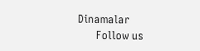Dinamalar
      Follow us